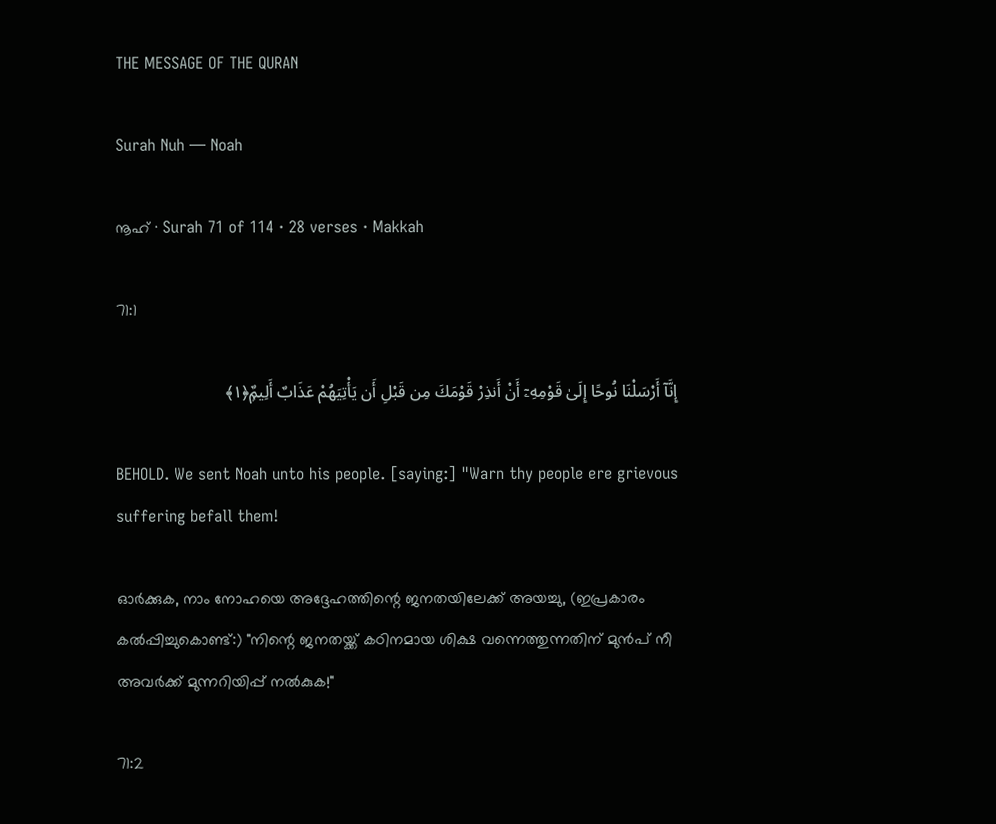THE MESSAGE OF THE QURAN

Surah Nuh — Noah

നൂഹ് · Surah 71 of 114 · 28 verses · Makkah

71:1

إِنَّآ أَرْسَلْنَا نُوحًا إِلَىٰ قَوْمِهِۦٓ أَنْ أَنذِرْ قَوْمَكَ مِن قَبْلِ أَن يَأْتِيَهُمْ عَذَابٌ أَلِيمٌۭ﴿١﴾

BEHOLD. We sent Noah unto his people. [saying:] "Warn thy people ere grievous suffering befall them!

ഓർക്കുക, നാം നോഹയെ അദ്ദേഹത്തിന്റെ ജനതയിലേക്ക് അയച്ചു, (ഇപ്രകാരം കൽപ്പിച്ചുകൊണ്ട്:) "നിന്റെ ജനതയ്ക്ക് കഠിനമായ ശിക്ഷ വന്നെത്തുന്നതിന് മുൻപ് നീ അവർക്ക് മുന്നറിയിപ്പ് നൽകുക!"

71:2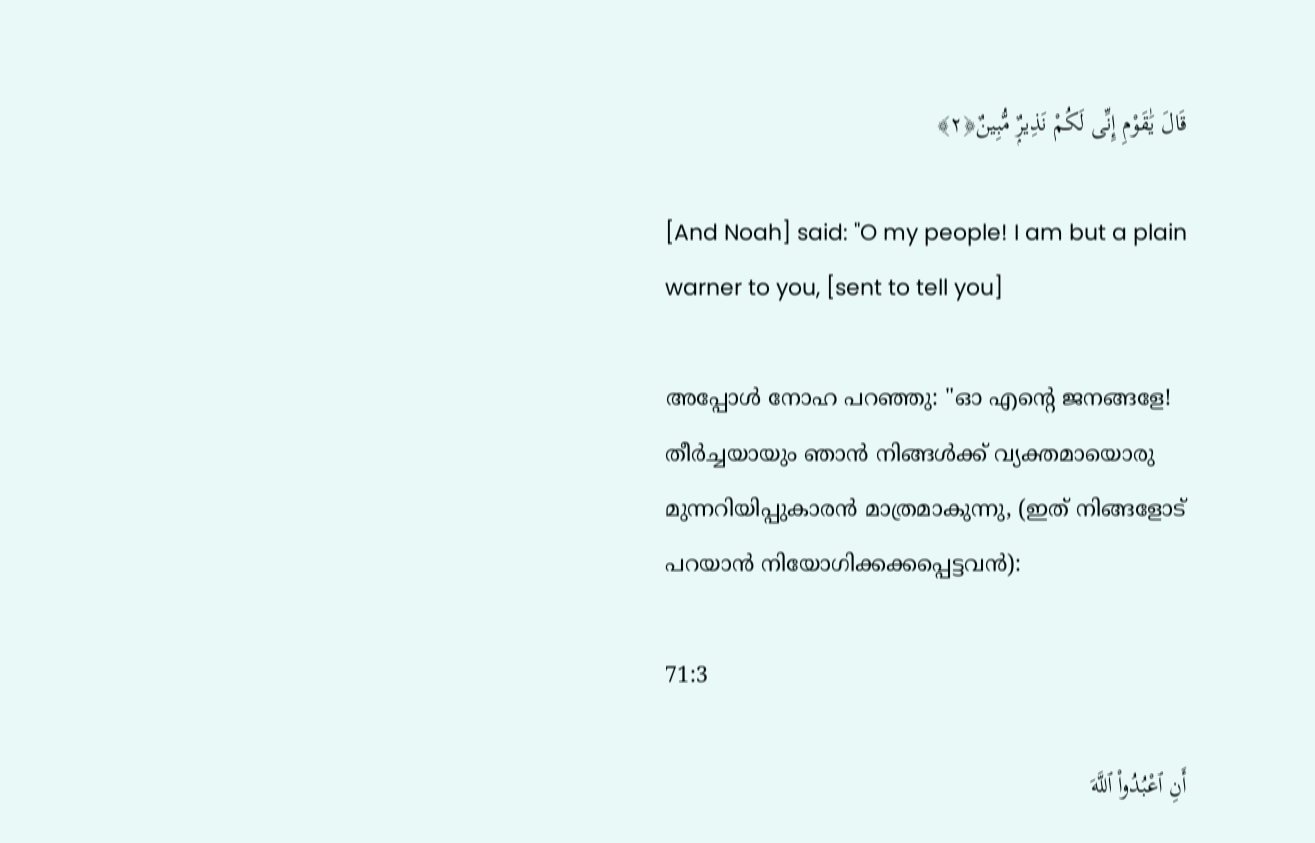قَالَ يَٰقَوْمِ إِنِّى لَكُمْ نَذِيرٌۭ مُّبِينٌ﴿٢﴾

[And Noah] said: "O my people! I am but a plain warner to you, [sent to tell you]

അപ്പോൾ നോഹ പറഞ്ഞു: "ഓ എന്റെ ജനങ്ങളേ! തീർച്ചയായും ഞാൻ നിങ്ങൾക്ക് വ്യക്തമായൊരു മുന്നറിയിപ്പുകാരൻ മാത്രമാകുന്നു, (ഇത് നിങ്ങളോട് പറയാൻ നിയോഗിക്കക്കപ്പെട്ടവൻ):

71:3

أَنِ ٱعْبُدُوا۟ ٱللَّهَ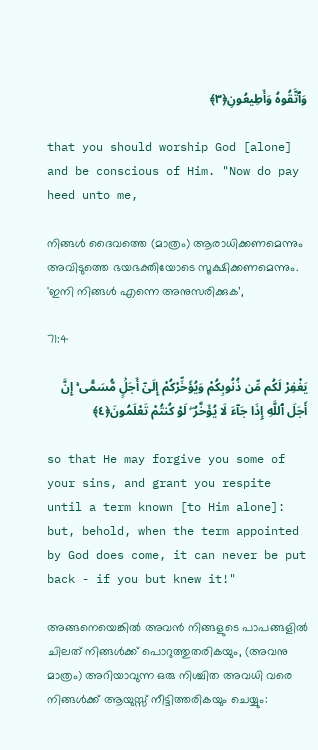وَٱتَّقُوهُ وَأَطِيعُونِ﴿٣﴾

that you should worship God [alone] and be conscious of Him. "Now do pay heed unto me,

നിങ്ങൾ ദൈവത്തെ (മാത്രം) ആരാധിക്കണമെന്നും അവിടുത്തെ ഭയഭക്തിയോടെ സൂക്ഷിക്കണമെന്നും. 'ഇനി നിങ്ങൾ എന്നെ അനുസരിക്കുക’,

71:4

يَغْفِرْ لَكُم مِّن ذُنُوبِكُمْ وَيُؤَخِّرْكُمْ إِلَىٰٓ أَجَلٍۢ مُّسَمًّى ۚ إِنَّ أَجَلَ ٱللَّهِ إِذَا جَآءَ لَا يُؤَخَّرُ ۖ لَوْ كُنتُمْ تَعْلَمُونَ﴿٤﴾

so that He may forgive you some of your sins, and grant you respite until a term known [to Him alone]: but, behold, when the term appointed by God does come, it can never be put back - if you but knew it!"

അങ്ങനെയെങ്കിൽ അവൻ നിങ്ങളുടെ പാപങ്ങളിൽ ചിലത് നിങ്ങൾക്ക് പൊറുത്തുതരികയും, (അവനു മാത്രം) അറിയാവുന്ന ഒരു നിശ്ചിത അവധി വരെ നിങ്ങൾക്ക് ആയുസ്സ് നീട്ടിത്തരികയും ചെയ്യും: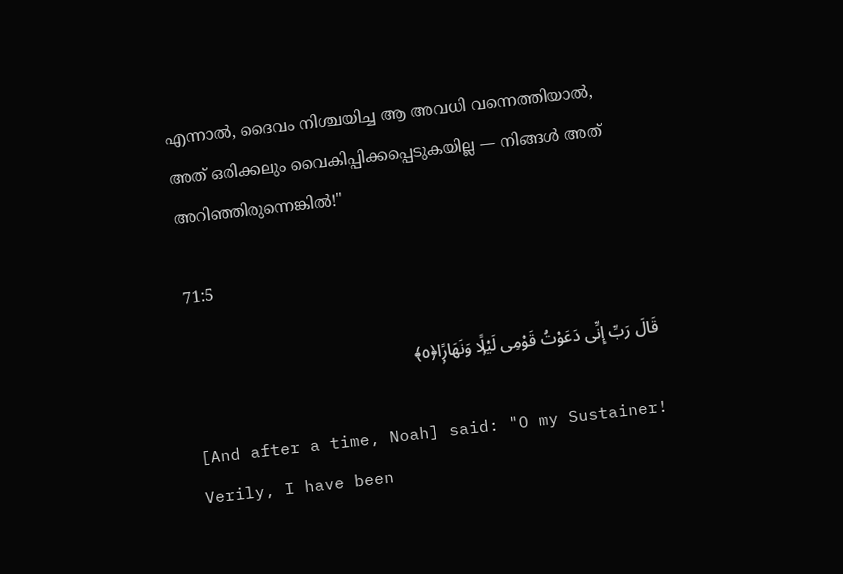എന്നാൽ, ദൈവം നിശ്ചയിച്ച ആ അവധി വന്നെത്തിയാൽ, അത് ഒരിക്കലും വൈകിപ്പിക്കപ്പെടുകയില്ല — നിങ്ങൾ അത് അറിഞ്ഞിരുന്നെങ്കിൽ!"

71:5

قَالَ رَبِّ إِنِّى دَعَوْتُ قَوْمِى لَيْلًۭا وَنَهَارًۭا﴿٥﴾

[And after a time, Noah] said: "O my Sustainer! Verily, I have been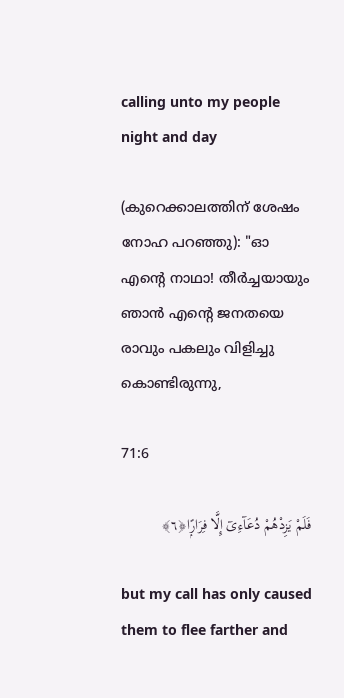calling unto my people night and day

(കുറെക്കാലത്തിന് ശേഷം നോഹ പറഞ്ഞു): "ഓ എന്റെ നാഥാ! തീർച്ചയായും ഞാൻ എന്റെ ജനതയെ രാവും പകലും വിളിച്ചു കൊണ്ടിരുന്നു,

71:6

فَلَمْ يَزِدْهُمْ دُعَآءِىٓ إِلَّا فِرَارًۭا﴿٦﴾

but my call has only caused them to flee farther and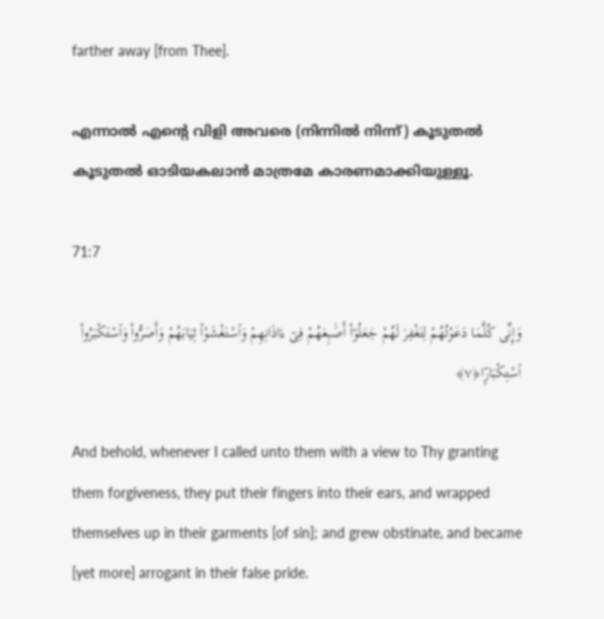farther away [from Thee].

എന്നാൽ എന്റെ വിളി അവരെ (നിന്നിൽ നിന്ന്) കൂടുതൽ കൂടുതൽ ഓടിയകലാൻ മാത്രമേ കാരണമാക്കിയുള്ളൂ.

71:7

وَإِنِّى كُلَّمَا دَعَوْتُهُمْ لِتَغْفِرَ لَهُمْ جَعَلُوٓا۟ أَصَٰبِعَهُمْ فِىٓ ءَاذَانِهِمْ وَٱسْتَغْشَوْا۟ ثِيَابَهُمْ وَأَصَرُّوا۟ وَٱسْتَكْبَرُوا۟ ٱسْتِكْبَارًۭا﴿٧﴾

And behold, whenever I called unto them with a view to Thy granting them forgiveness, they put their fingers into their ears, and wrapped themselves up in their garments [of sin]; and grew obstinate, and became [yet more] arrogant in their false pride.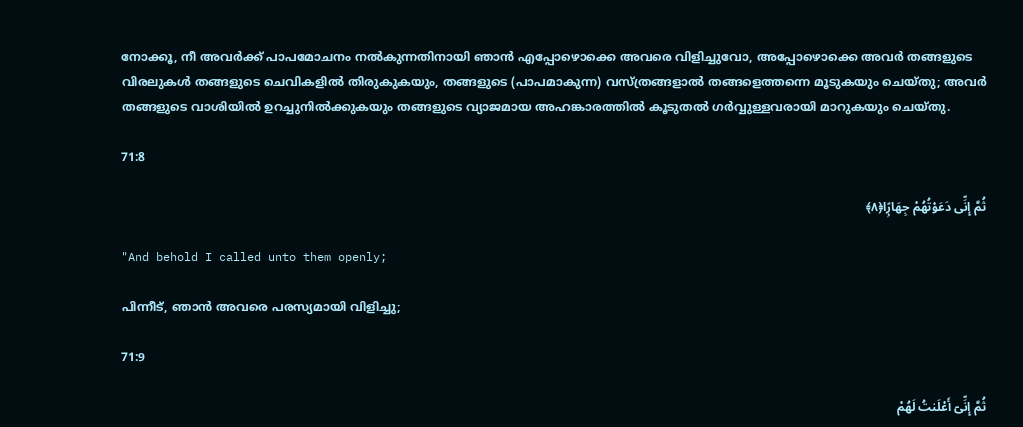നോക്കൂ, നീ അവർക്ക് പാപമോചനം നൽകുന്നതിനായി ഞാൻ എപ്പോഴൊക്കെ അവരെ വിളിച്ചുവോ, അപ്പോഴൊക്കെ അവർ തങ്ങളുടെ വിരലുകൾ തങ്ങളുടെ ചെവികളിൽ തിരുകുകയും, തങ്ങളുടെ (പാപമാകുന്ന) വസ്ത്രങ്ങളാൽ തങ്ങളെത്തന്നെ മൂടുകയും ചെയ്തു; അവർ തങ്ങളുടെ വാശിയിൽ ഉറച്ചുനിൽക്കുകയും തങ്ങളുടെ വ്യാജമായ അഹങ്കാരത്തിൽ കൂടുതൽ ഗർവ്വുള്ളവരായി മാറുകയും ചെയ്തു.

71:8

ثُمَّ إِنِّى دَعَوْتُهُمْ جِهَارًۭا﴿٨﴾

"And behold I called unto them openly;

പിന്നീട്, ഞാൻ അവരെ പരസ്യമായി വിളിച്ചു;

71:9

ثُمَّ إِنِّىٓ أَعْلَنتُ لَهُمْ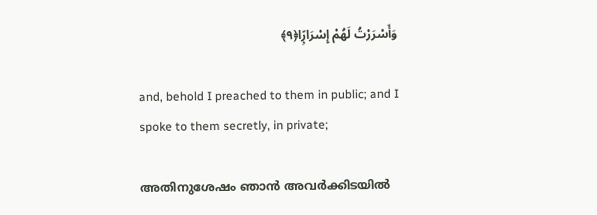وَأَسْرَرْتُ لَهُمْ إِسْرَارًۭا﴿٩﴾

and, behold I preached to them in public; and I spoke to them secretly, in private;

അതിനുശേഷം ഞാൻ അവർക്കിടയിൽ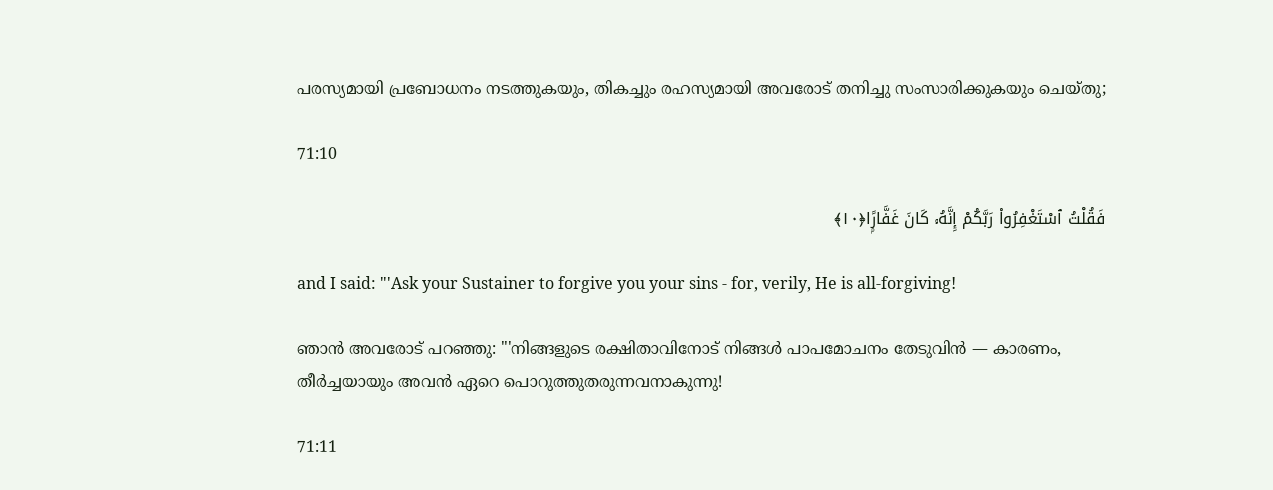പരസ്യമായി പ്രബോധനം നടത്തുകയും, തികച്ചും രഹസ്യമായി അവരോട് തനിച്ചു സംസാരിക്കുകയും ചെയ്തു;

71:10

فَقُلْتُ ٱسْتَغْفِرُوا۟ رَبَّكُمْ إِنَّهُۥ كَانَ غَفَّارًۭا﴿١٠﴾

and I said: "'Ask your Sustainer to forgive you your sins - for, verily, He is all-forgiving!

ഞാൻ അവരോട് പറഞ്ഞു: "'നിങ്ങളുടെ രക്ഷിതാവിനോട് നിങ്ങൾ പാപമോചനം തേടുവിൻ — കാരണം, തീർച്ചയായും അവൻ ഏറെ പൊറുത്തുതരുന്നവനാകുന്നു!

71:11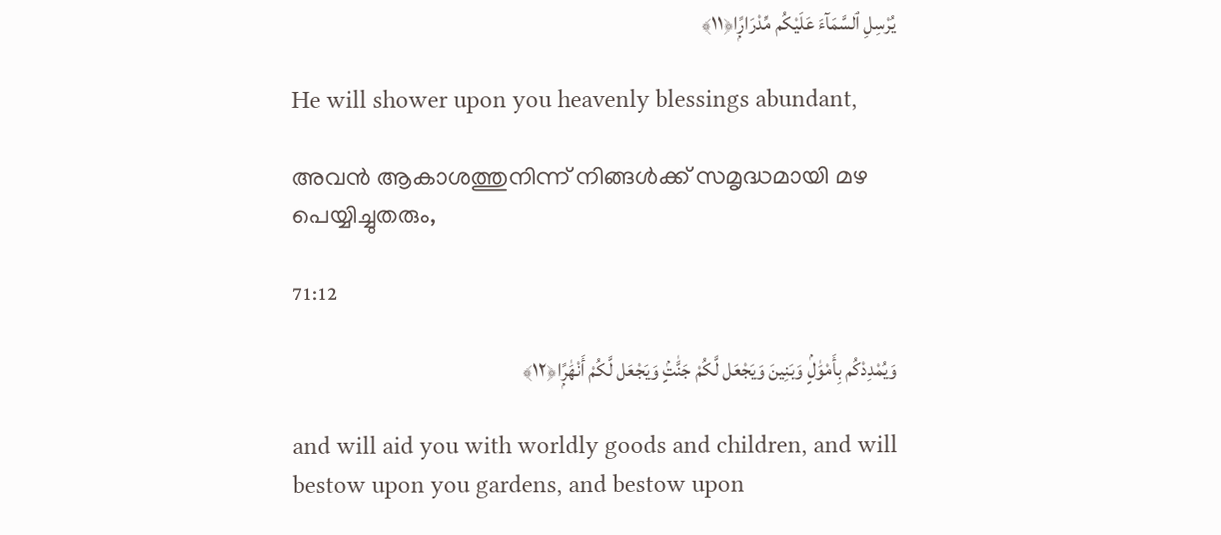يُرْسِلِ ٱلسَّمَآءَ عَلَيْكُم مِّدْرَارًۭا﴿١١﴾

He will shower upon you heavenly blessings abundant,

അവൻ ആകാശത്തുനിന്ന് നിങ്ങൾക്ക് സമൃദ്ധമായി മഴ പെയ്യിച്ചുതരും,

71:12

وَيُمْدِدْكُم بِأَمْوَٰلٍۢ وَبَنِينَ وَيَجْعَل لَّكُمْ جَنَّٰتٍۢ وَيَجْعَل لَّكُمْ أَنْهَٰرًۭا﴿١٢﴾

and will aid you with worldly goods and children, and will bestow upon you gardens, and bestow upon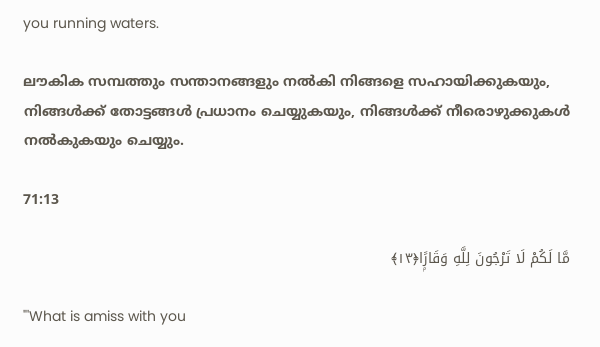you running waters.

ലൗകിക സമ്പത്തും സന്താനങ്ങളും നൽകി നിങ്ങളെ സഹായിക്കുകയും, നിങ്ങൾക്ക് തോട്ടങ്ങൾ പ്രധാനം ചെയ്യുകയും, നിങ്ങൾക്ക് നീരൊഴുക്കുകൾ നൽകുകയും ചെയ്യും.

71:13

مَّا لَكُمْ لَا تَرْجُونَ لِلَّهِ وَقَارًۭا﴿١٣﴾

"'What is amiss with you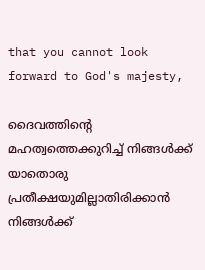that you cannot look forward to God's majesty,

ദൈവത്തിന്റെ മഹത്വത്തെക്കുറിച്ച് നിങ്ങൾക്ക് യാതൊരു പ്രതീക്ഷയുമില്ലാതിരിക്കാൻ നിങ്ങൾക്ക്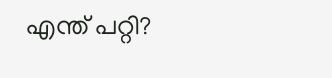എന്ത് പറ്റി?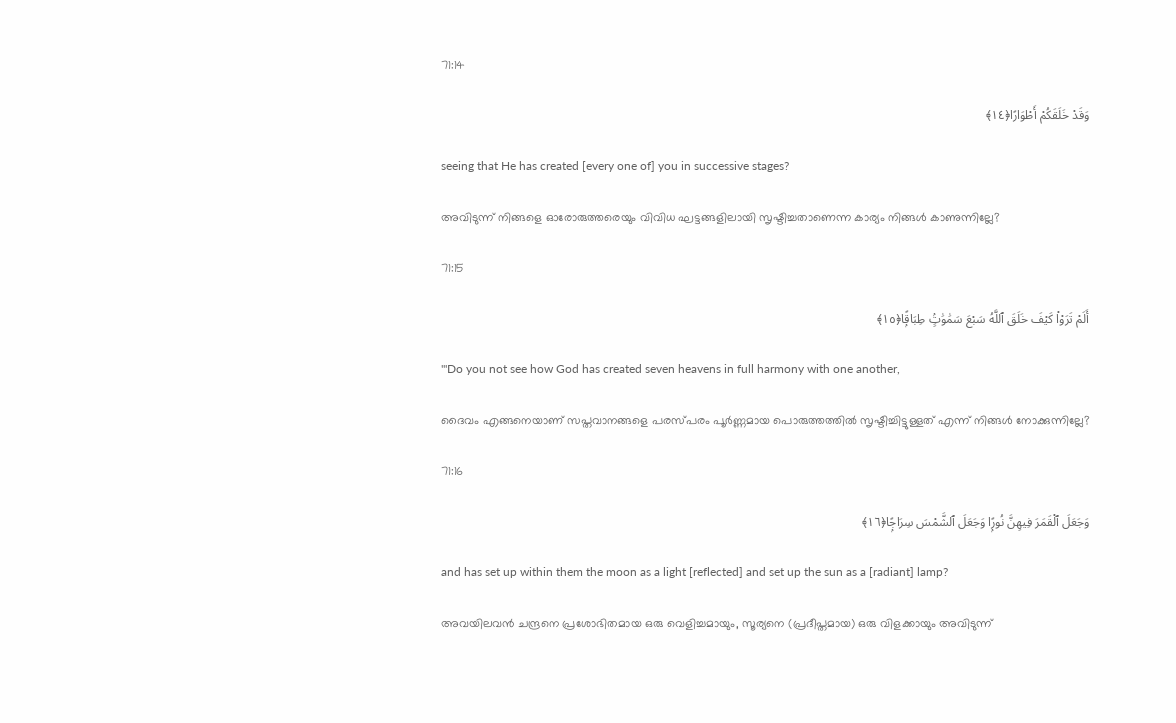71:14

وَقَدْ خَلَقَكُمْ أَطْوَارًا﴿١٤﴾

seeing that He has created [every one of] you in successive stages?

അവിടുന്ന് നിങ്ങളെ ഓരോരുത്തരെയും വിവിധ ഘട്ടങ്ങളിലായി സൃഷ്ടിച്ചതാണെന്ന കാര്യം നിങ്ങൾ കാണുന്നില്ലേ?

71:15

أَلَمْ تَرَوْا۟ كَيْفَ خَلَقَ ٱللَّهُ سَبْعَ سَمَٰوَٰتٍۢ طِبَاقًۭا﴿١٥﴾

"'Do you not see how God has created seven heavens in full harmony with one another,

ദൈവം എങ്ങനെയാണ് സപ്തവാനങ്ങളെ പരസ്പരം പൂർണ്ണമായ പൊരുത്തത്തിൽ സൃഷ്ടിച്ചിട്ടുള്ളത് എന്ന് നിങ്ങൾ നോക്കുന്നില്ലേ?

71:16

وَجَعَلَ ٱلْقَمَرَ فِيهِنَّ نُورًۭا وَجَعَلَ ٱلشَّمْسَ سِرَاجًۭا﴿١٦﴾

and has set up within them the moon as a light [reflected] and set up the sun as a [radiant] lamp?

അവയിലവന്‍ ചന്ദ്രനെ പ്രശോഭിതമായ ഒരു വെളിച്ചമായും, സൂര്യനെ (പ്രദീപ്തമായ) ഒരു വിളക്കായും അവിടുന്ന്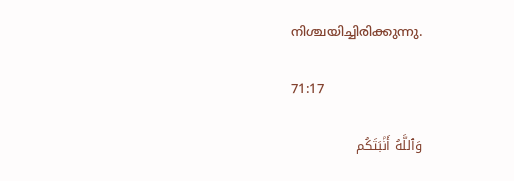നിശ്ചയിച്ചിരിക്കുന്നു.

71:17

وَٱللَّهُ أَنۢبَتَكُم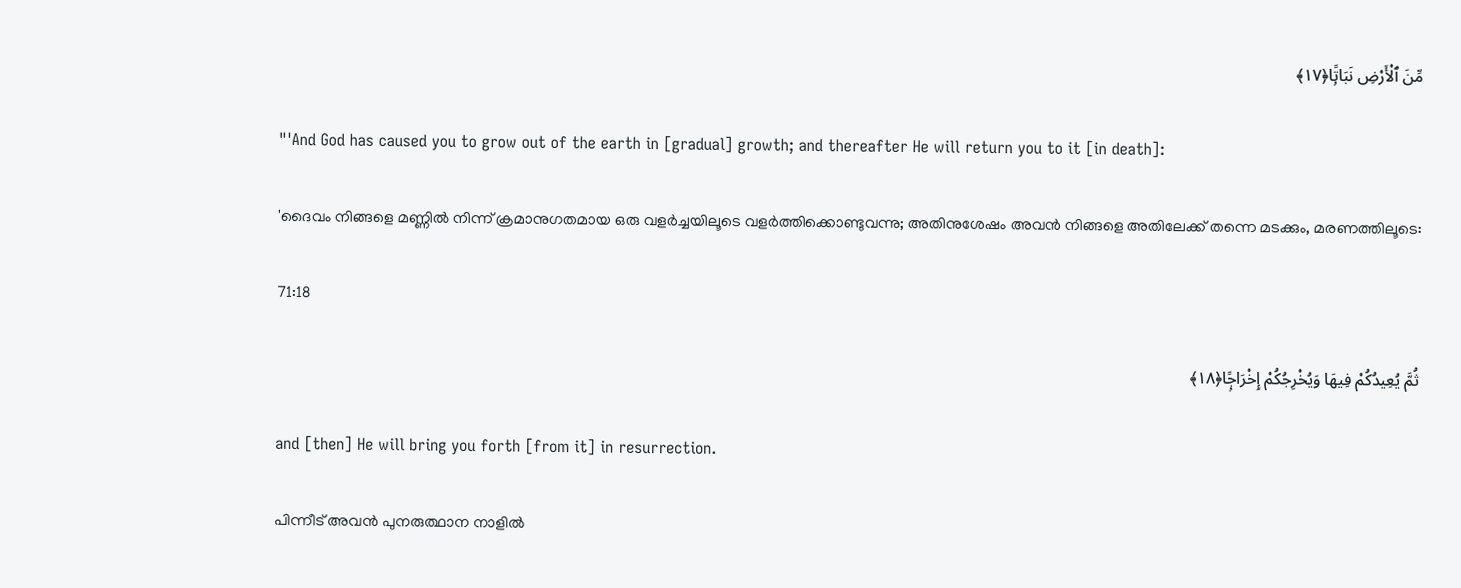مِّنَ ٱلْأَرْضِ نَبَاتًۭا﴿١٧﴾

"'And God has caused you to grow out of the earth in [gradual] growth; and thereafter He will return you to it [in death]:

'ദൈവം നിങ്ങളെ മണ്ണിൽ നിന്ന് ക്രമാനുഗതമായ ഒരു വളർച്ചയിലൂടെ വളർത്തിക്കൊണ്ടുവന്നു; അതിനുശേഷം അവൻ നിങ്ങളെ അതിലേക്ക് തന്നെ മടക്കും, മരണത്തിലൂടെ:

71:18

ثُمَّ يُعِيدُكُمْ فِيهَا وَيُخْرِجُكُمْ إِخْرَاجًۭا﴿١٨﴾

and [then] He will bring you forth [from it] in resurrection.

പിന്നീട് അവൻ പുനരുത്ഥാന നാളിൽ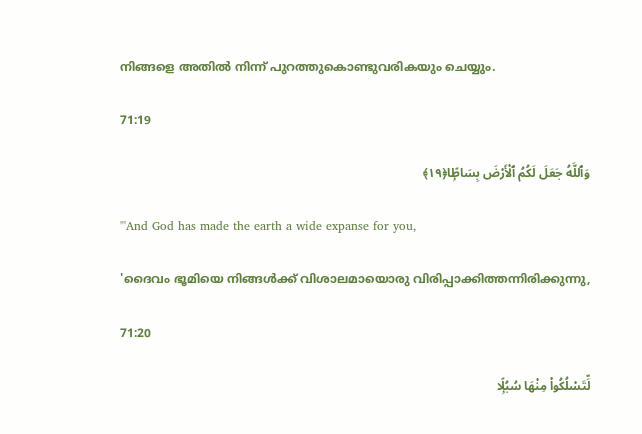നിങ്ങളെ അതിൽ നിന്ന് പുറത്തുകൊണ്ടുവരികയും ചെയ്യും.

71:19

وَٱللَّهُ جَعَلَ لَكُمُ ٱلْأَرْضَ بِسَاطًۭا﴿١٩﴾

"'And God has made the earth a wide expanse for you,

'ദൈവം ഭൂമിയെ നിങ്ങൾക്ക് വിശാലമായൊരു വിരിപ്പാക്കിത്തന്നിരിക്കുന്നു,

71:20

لِّتَسْلُكُوا۟ مِنْهَا سُبُلًۭا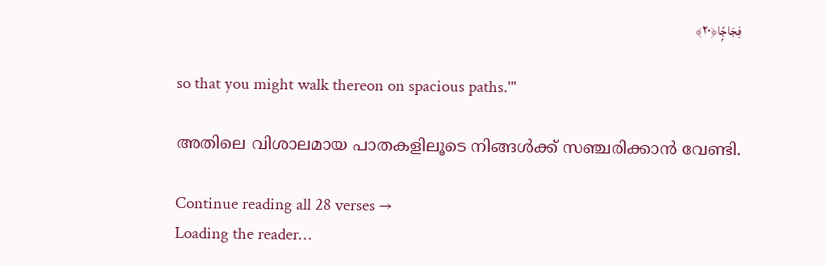فِجَاجًۭا﴿٢٠﴾

so that you might walk thereon on spacious paths.'"

അതിലെ വിശാലമായ പാതകളിലൂടെ നിങ്ങൾക്ക് സഞ്ചരിക്കാൻ വേണ്ടി.

Continue reading all 28 verses →
Loading the reader…